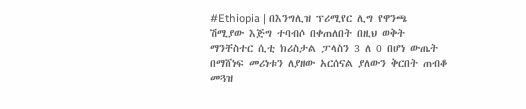#Ethiopia | በእንግሊዝ ፕሪሚየር ሊግ የዋንጫ ሽሚያው እጅግ ተባብሶ በቀጠለበት በዚህ ወቅት ማንቸስተር ሲቲ ክሪስታል ፓላስን 3 ለ 0 በሆነ ውጤት በማሸነፍ መሪነቱን ለያዘው አርሰናል ያለውን ቅርበት ጠብቆ መጓዝ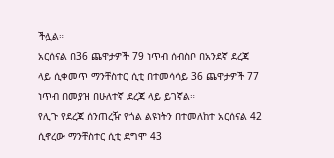ችሏል።
አርሰናል በ36 ጨዋታዎች 79 ነጥብ ሰብስቦ በአንደኛ ደረጃ ላይ ሲቀመጥ ማንቸስተር ሲቲ በተመሳሳይ 36 ጨዋታዎች 77 ነጥብ በመያዝ በሁለተኛ ደረጃ ላይ ይገኛል።
የሊጉ የደረጃ ሰንጠረዥ የጎል ልዩነትን በተመለከተ አርሰናል 42 ሲኖረው ማንቸስተር ሲቲ ደግሞ 43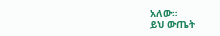አለው።
ይህ ውጤት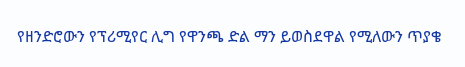የዘንድሮውን የፕሪሚየር ሊግ የዋንጫ ድል ማን ይወስደዋል የሚለውን ጥያቄ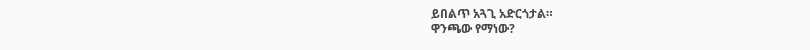ይበልጥ አጓጊ አድርጎታል።
ዋንጫው የማነው?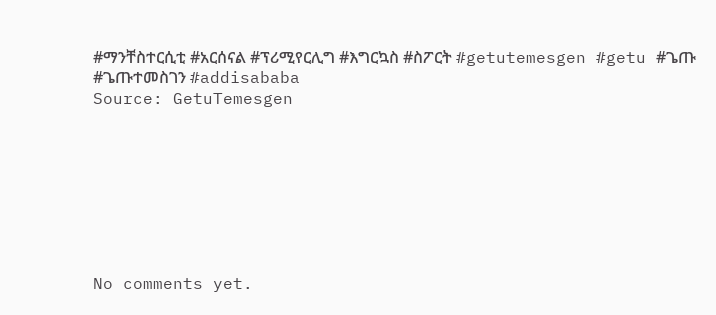#ማንቸስተርሲቲ #አርሰናል #ፕሪሚየርሊግ #እግርኳስ #ስፖርት #getutemesgen #getu #ጌጡ #ጌጡተመስገን #addisababa
Source: GetuTemesgen








No comments yet.